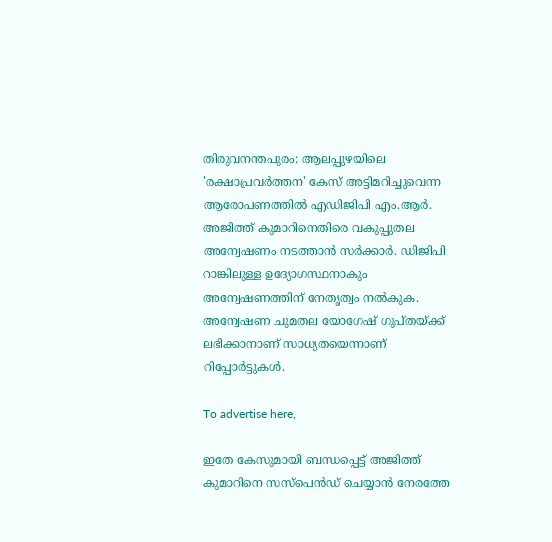തിരുവനന്തപുരം: ആലപ്പുഴയിലെ 'രക്ഷാപ്രവർത്തന' കേസ് അട്ടിമറിച്ചുവെന്ന ആരോപണത്തിൽ എഡിജിപി എം.ആർ. അജിത്ത് കുമാറിനെതിരെ വകുപ്പുതല അന്വേഷണം നടത്താൻ സർക്കാർ. ഡിജിപി റാങ്കിലുള്ള ഉദ്യോഗസ്ഥനാകും അന്വേഷണത്തിന് നേതൃത്വം നൽകുക. അന്വേഷണ ചുമതല യോഗേഷ് ഗുപ്തയ്ക്ക് ലഭിക്കാനാണ് സാധ്യതയെന്നാണ് റിപ്പോർട്ടുകൾ.

To advertise here,

ഇതേ കേസുമായി ബന്ധപ്പെട്ട് അജിത്ത് കുമാറിനെ സസ്‌പെൻഡ് ചെയ്യാൻ നേരത്തേ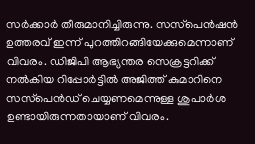സർക്കാർ തീരുമാനിച്ചിരുന്നു. സസ്‌പെൻഷൻ ഉത്തരവ് ഇന്ന് പുറത്തിറങ്ങിയേക്കുമെന്നാണ് വിവരം. ഡിജിപി ആഭ്യന്തര സെക്രട്ടറിക്ക് നൽകിയ റിപ്പോർട്ടിൽ അജിത്ത് കുമാറിനെ സസ്‌പെൻഡ് ചെയ്യണമെന്നുള്ള ശുപാർശ ഉണ്ടായിരുന്നതായാണ് വിവരം.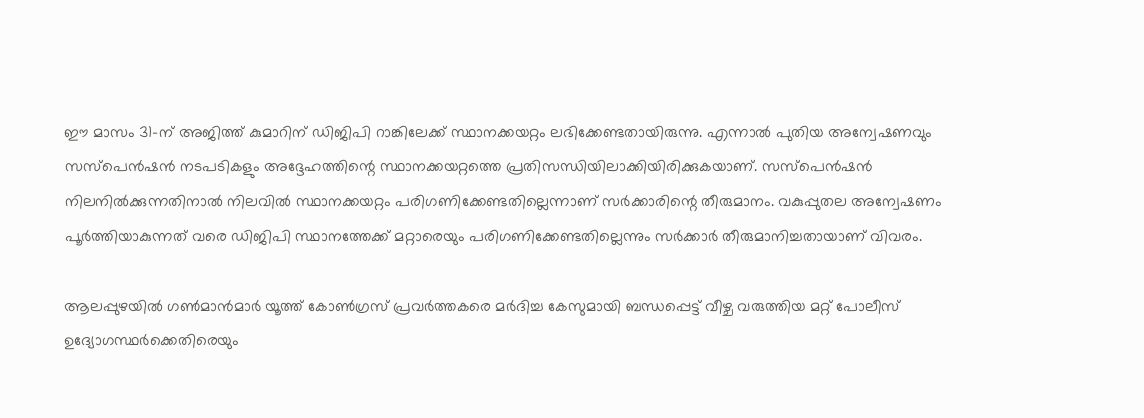ഈ മാസം 31-ന് അജിത്ത് കുമാറിന് ഡിജിപി റാങ്കിലേക്ക് സ്ഥാനക്കയറ്റം ലഭിക്കേണ്ടതായിരുന്നു. എന്നാൽ പുതിയ അന്വേഷണവും സസ്‌പെൻഷൻ നടപടികളും അദ്ദേഹത്തിന്റെ സ്ഥാനക്കയറ്റത്തെ പ്രതിസന്ധിയിലാക്കിയിരിക്കുകയാണ്. സസ്‌പെൻഷൻ നിലനിൽക്കുന്നതിനാൽ നിലവിൽ സ്ഥാനക്കയറ്റം പരിഗണിക്കേണ്ടതില്ലെന്നാണ് സർക്കാരിന്റെ തീരുമാനം. വകുപ്പുതല അന്വേഷണം പൂർത്തിയാകുന്നത് വരെ ഡിജിപി സ്ഥാനത്തേക്ക് മറ്റാരെയും പരിഗണിക്കേണ്ടതില്ലെന്നും സർക്കാർ തീരുമാനിച്ചതായാണ് വിവരം.

ആലപ്പുഴയിൽ ഗൺമാൻമാർ യൂത്ത് കോൺഗ്രസ് പ്രവർത്തകരെ മർദിച്ച കേസുമായി ബന്ധപ്പെട്ട് വീഴ്ച വരുത്തിയ മറ്റ് പോലീസ് ഉദ്യോഗസ്ഥർക്കെതിരെയും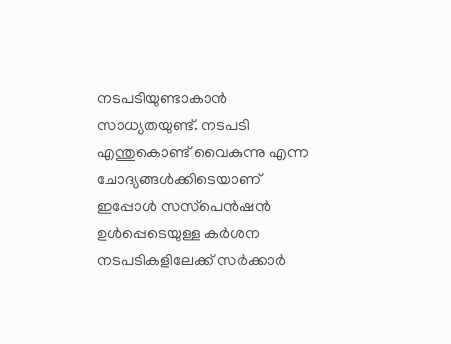നടപടിയുണ്ടാകാൻ സാധ്യതയുണ്ട്. നടപടി എന്തുകൊണ്ട് വൈകുന്നു എന്ന ചോദ്യങ്ങൾക്കിടെയാണ് ഇപ്പോൾ സസ്‌പെൻഷൻ ഉൾപ്പെടെയുള്ള കർശന നടപടികളിലേക്ക് സർക്കാർ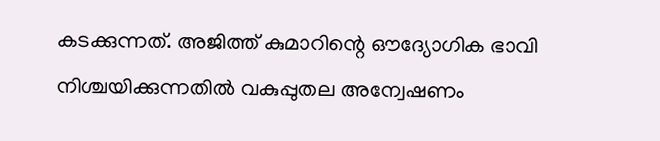കടക്കുന്നത്. അജിത്ത് കുമാറിന്റെ ഔദ്യോഗിക ഭാവി നിശ്ചയിക്കുന്നതിൽ വകുപ്പുതല അന്വേഷണം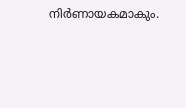നിർണായകമാകും.